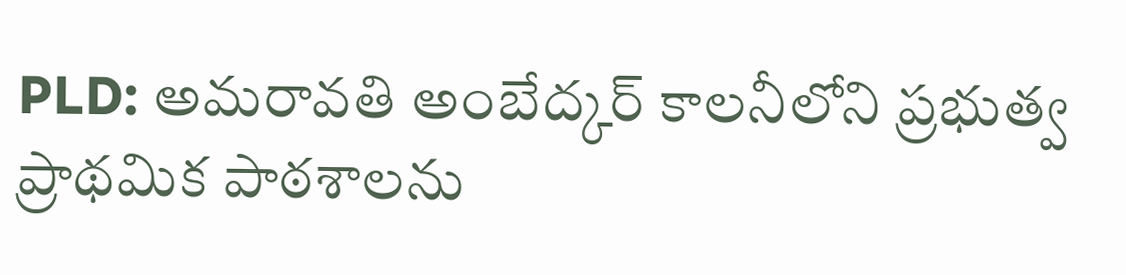PLD: అమరావతి అంబేద్కర్ కాలనీలోని ప్రభుత్వ ప్రాథమిక పాఠశాలను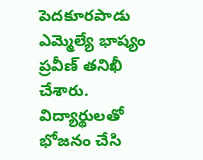పెదకూరపాడు ఎమ్మెల్యే భాష్యం ప్రవీణ్ తనిఖీ చేశారు. విద్యార్థులతో భోజనం చేసి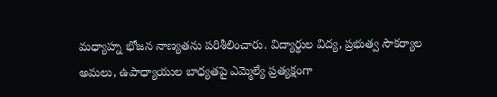మధ్యాహ్న భోజన నాణ్యతను పరిశీలించారు. విద్యార్థుల విద్య, ప్రభుత్వ సౌకర్యాల అమలు, ఉపాధ్యాయుల బాధ్యతపై ఎమ్మెల్యే ప్రత్యక్షంగా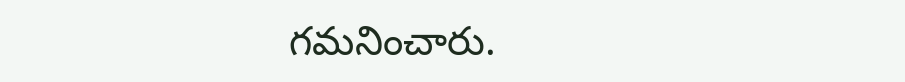గమనించారు.